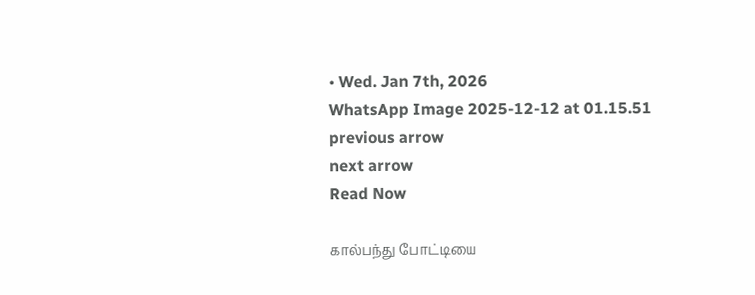• Wed. Jan 7th, 2026
WhatsApp Image 2025-12-12 at 01.15.51
previous arrow
next arrow
Read Now

கால்பந்து போட்டியை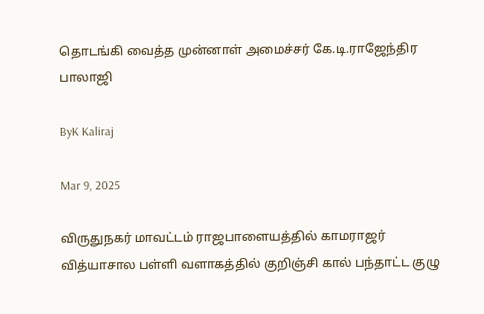தொடங்கி வைத்த முன்னாள் அமைச்சர் கே.டி.ராஜேந்திர பாலாஜி

ByK Kaliraj

Mar 9, 2025

விருதுநகர் மாவட்டம் ராஜபாளையத்தில் காமராஜர் வித்யாசால பள்ளி வளாகத்தில் குறிஞ்சி கால் பந்தாட்ட குழு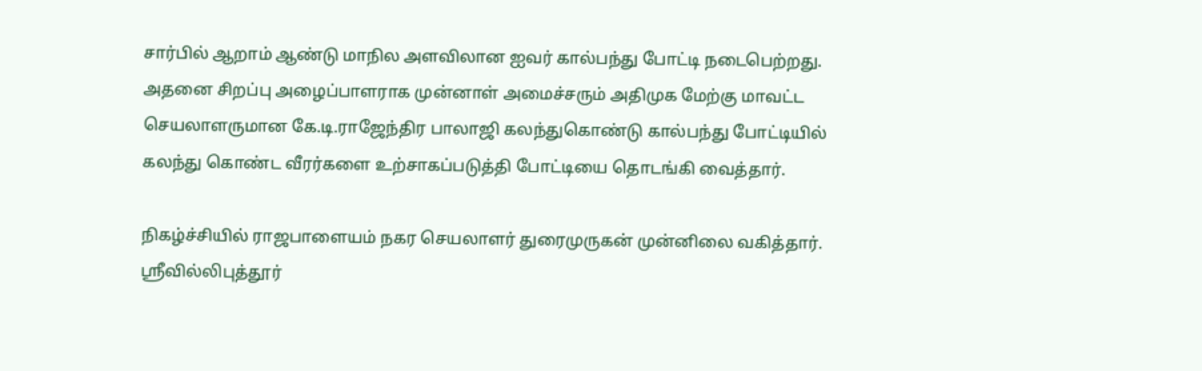சார்பில் ஆறாம் ஆண்டு மாநில அளவிலான ஐவர் கால்பந்து போட்டி நடைபெற்றது. அதனை சிறப்பு அழைப்பாளராக முன்னாள் அமைச்சரும் அதிமுக மேற்கு மாவட்ட செயலாளருமான கே.டி.ராஜேந்திர பாலாஜி கலந்துகொண்டு கால்பந்து போட்டியில் கலந்து கொண்ட வீரர்களை உற்சாகப்படுத்தி போட்டியை தொடங்கி வைத்தார்.

நிகழ்ச்சியில் ராஜபாளையம் நகர செயலாளர் துரைமுருகன் முன்னிலை வகித்தார். ஸ்ரீவில்லிபுத்தூர்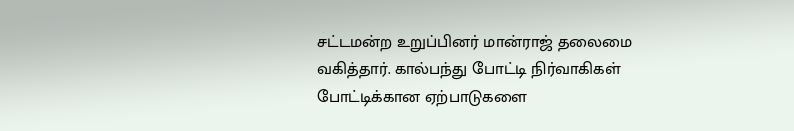சட்டமன்ற உறுப்பினர் மான்ராஜ் தலைமை வகித்தார். கால்பந்து போட்டி நிர்வாகிகள் போட்டிக்கான ஏற்பாடுகளை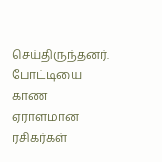செய்திருந்தனர். போட்டியை காண ஏராளமான ரசிகர்கள்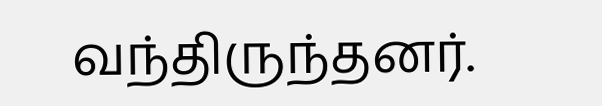வந்திருந்தனர்.